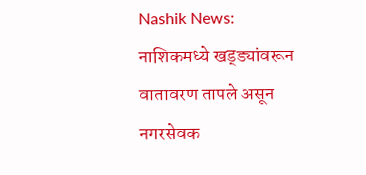Nashik News: नाशिकमध्ये खड्ड्यांवरून वातावरण तापले असून नगरसेवक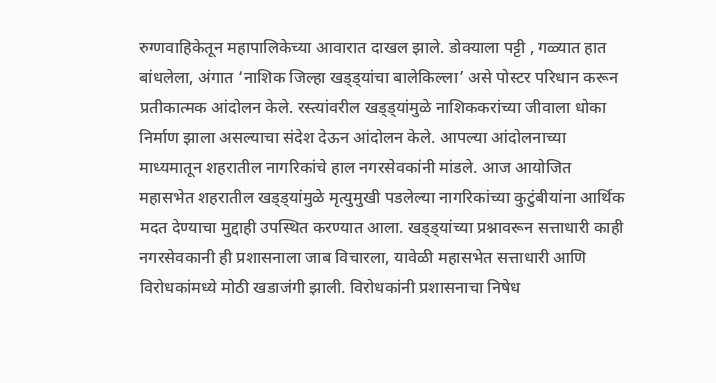रुग्णवाहिकेतून महापालिकेच्या आवारात दाखल झाले. डोक्याला पट्टी , गळ्यात हात बांधलेला, अंगात ‘नाशिक जिल्हा खड्ड्यांचा बालेकिल्ला’ असे पोस्टर परिधान करून प्रतीकात्मक आंदोलन केले. रस्त्यांवरील खड्ड्यांमुळे नाशिककरांच्या जीवाला धोका निर्माण झाला असल्याचा संदेश देऊन आंदोलन केले. आपल्या आंदोलनाच्या माध्यमातून शहरातील नागरिकांचे हाल नगरसेवकांनी मांडले. आज आयोजित महासभेत शहरातील खड्ड्यांमुळे मृत्युमुखी पडलेल्या नागरिकांच्या कुटुंबीयांना आर्थिक मदत देण्याचा मुद्दाही उपस्थित करण्यात आला. खड्ड्यांच्या प्रश्नावरून सत्ताधारी काही नगरसेवकानी ही प्रशासनाला जाब विचारला, यावेळी महासभेत सत्ताधारी आणि विरोधकांमध्ये मोठी खडाजंगी झाली. विरोधकांनी प्रशासनाचा निषेध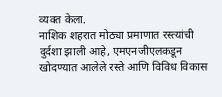व्यक्त केला.
नाशिक शहरात मोठ्या प्रमाणात रस्त्यांची दुर्दशा झाली आहे, एमएनजीएलकडून खोदण्यात आलेले रस्ते आणि विविध विकास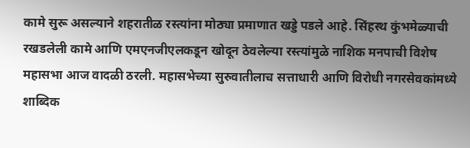कामे सुरू असल्याने शहरातीळ रस्त्यांना मोठ्या प्रमाणात खड्डे पडले आहे. सिंहस्थ कुंभमेळ्याची रखडलेली कामे आणि एमएनजीएलकडून खोदून ठेवलेल्या रस्त्यांमुळे नाशिक मनपाची विशेष महासभा आज वादळी ठरली. महासभेच्या सुरुवातीलाच सत्ताधारी आणि विरोधी नगरसेवकांमध्ये शाब्दिक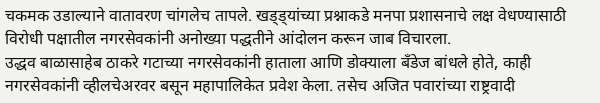चकमक उडाल्याने वातावरण चांगलेच तापले. खड्ड्यांच्या प्रश्नाकडे मनपा प्रशासनाचे लक्ष वेधण्यासाठी विरोधी पक्षातील नगरसेवकांनी अनोख्या पद्धतीने आंदोलन करून जाब विचारला.
उद्धव बाळासाहेब ठाकरे गटाच्या नगरसेवकांनी हाताला आणि डोक्याला बँडेज बांधले होते, काही नगरसेवकांनी व्हीलचेअरवर बसून महापालिकेत प्रवेश केला. तसेच अजित पवारांच्या राष्ट्रवादी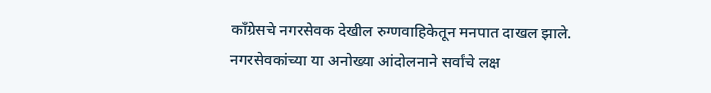काँग्रेसचे नगरसेवक देखील रुग्णवाहिकेतून मनपात दाखल झाले. नगरसेवकांच्या या अनोख्या आंदोलनाने सर्वांचे लक्ष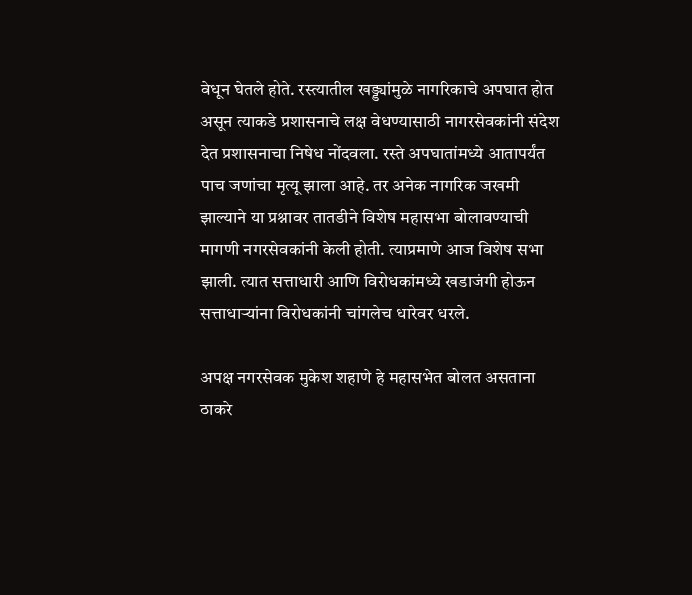वेधून घेतले होते. रस्त्यातील खड्ड्यांमुळे नागरिकाचे अपघात होत असून त्याकडे प्रशासनाचे लक्ष वेधण्यासाठी नागरसेवकांनी संदेश देत प्रशासनाचा निषेध नोंदवला. रस्ते अपघातांमध्ये आतापर्यंत पाच जणांचा मृत्यू झाला आहे. तर अनेक नागरिक जखमी झाल्याने या प्रश्नावर तातडीने विशेष महासभा बोलावण्याची मागणी नगरसेवकांनी केली होती. त्याप्रमाणे आज विशेष सभा झाली. त्यात सत्ताधारी आणि विरोधकांमध्ये खडाजंगी होऊन सत्ताधाऱ्यांना विरोधकांनी चांगलेच धारेवर धरले.

अपक्ष नगरसेवक मुकेश शहाणे हे महासभेत बोलत असताना ठाकरे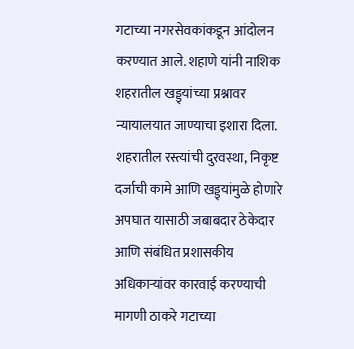गटाच्या नगरसेवकांकडून आंदोलन करण्यात आले. शहाणे यांनी नाशिक शहरातील खड्ड्यांच्या प्रश्नावर न्यायालयात जाण्याचा इशारा दिला. शहरातील रस्त्यांची दुरवस्था, निकृष्ट दर्जाची कामे आणि खड्ड्यांमुळे होणारे अपघात यासाठी जबाबदार ठेकेदार आणि संबंधित प्रशासकीय अधिकाऱ्यांवर कारवाई करण्याची मागणी ठाकरे गटाच्या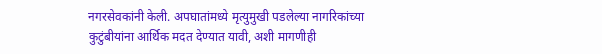नगरसेवकांनी केली. अपघातांमध्ये मृत्युमुखी पडलेल्या नागरिकांच्या कुटुंबीयांना आर्थिक मदत देण्यात यावी, अशी मागणीही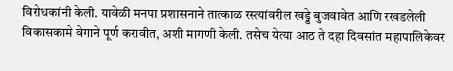विरोधकांनी केली. यावेळी मनपा प्रशासनाने तात्काळ रस्त्यांवरील खड्डे बुजवावेत आणि रखडलेली विकासकामे वेगाने पूर्ण करावीत, अशी मागणी केली. तसेच येत्या आठ ते दहा दिवसांत महापालिकेवर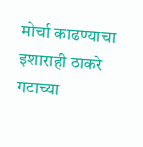मोर्चा काढण्याचा इशाराही ठाकरे गटाच्या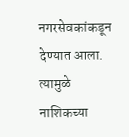नगरसेवकांकडून देण्यात आला. त्यामुळे नाशिकच्या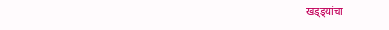खड्ड्यांचा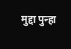मुद्दा पुन्हा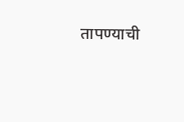तापण्याची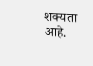शक्यता आहे.